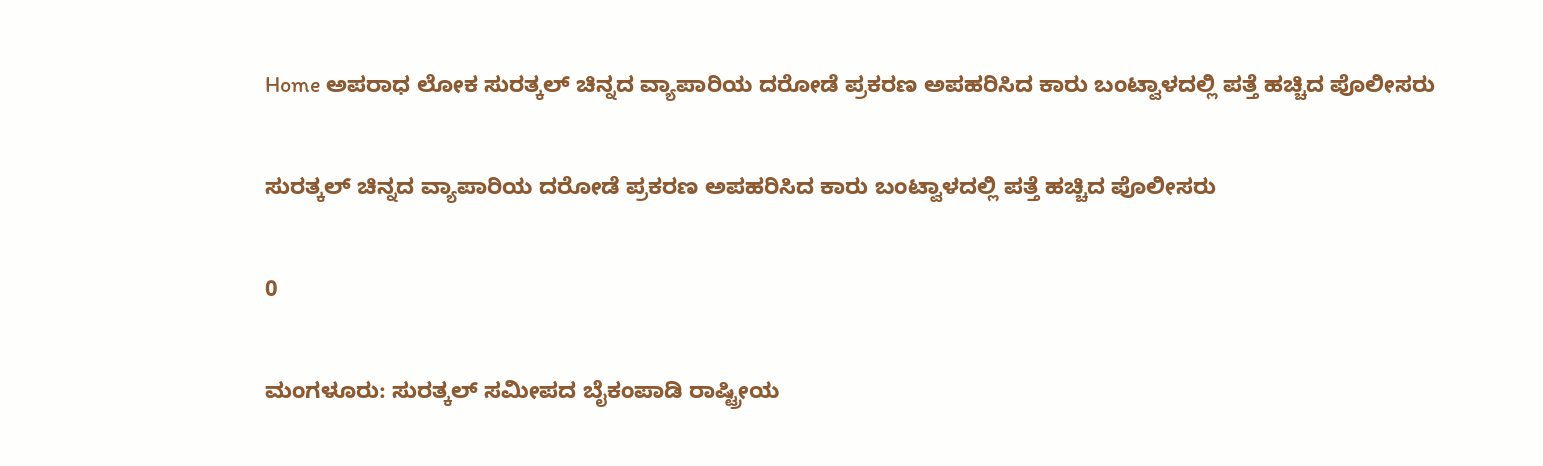Home ಅಪರಾಧ ಲೋಕ ಸುರತ್ಕಲ್ ಚಿನ್ನದ ವ್ಯಾಪಾರಿಯ ದರೋಡೆ ಪ್ರಕರಣ ಅಪಹರಿಸಿದ ಕಾರು ಬಂಟ್ವಾಳದಲ್ಲಿ ಪತ್ತೆ ಹಚ್ಚಿದ ಪೊಲೀಸರು

ಸುರತ್ಕಲ್ ಚಿನ್ನದ ವ್ಯಾಪಾರಿಯ ದರೋಡೆ ಪ್ರಕರಣ ಅಪಹರಿಸಿದ ಕಾರು ಬಂಟ್ವಾಳದಲ್ಲಿ ಪತ್ತೆ ಹಚ್ಚಿದ ಪೊಲೀಸರು

0

ಮಂಗಳೂರು: ಸುರತ್ಕಲ್ ಸಮೀಪದ ಬೈಕಂಪಾಡಿ ರಾಷ್ಟ್ರೀಯ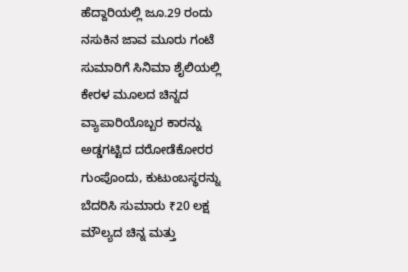ಹೆದ್ದಾರಿಯಲ್ಲಿ ಜೂ.29 ರಂದು ನಸುಕಿನ ಜಾವ ಮೂರು ಗಂಟೆ ಸುಮಾರಿಗೆ ಸಿನಿಮಾ ಶೈಲಿಯಲ್ಲಿ ಕೇರಳ ಮೂಲದ ಚಿನ್ನದ ವ್ಯಾಪಾರಿಯೊಬ್ಬರ ಕಾರನ್ನು ಅಡ್ಡಗಟ್ಟಿದ ದರೋಡೆಕೋರರ ಗುಂಪೊಂದು, ಕುಟುಂಬಸ್ಥರನ್ನು ಬೆದರಿಸಿ ಸುಮಾರು ₹20 ಲಕ್ಷ ಮೌಲ್ಯದ ಚಿನ್ನ ಮತ್ತು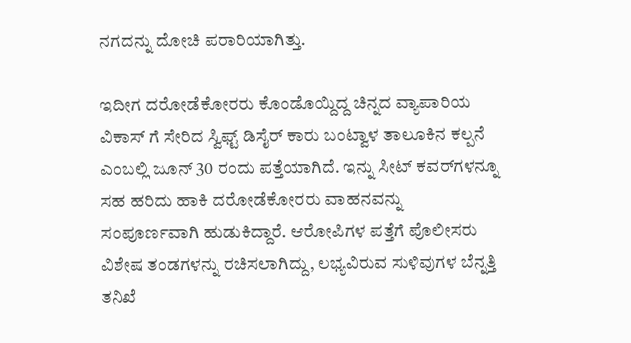ನಗದನ್ನು ದೋಚಿ ಪರಾರಿಯಾಗಿತ್ತು.

ಇದೀಗ ದರೋಡೆಕೋರರು ಕೊಂಡೊಯ್ದಿದ್ದ ಚಿನ್ನದ ವ್ಯಾಪಾರಿಯ ವಿಕಾಸ್ ಗೆ ಸೇರಿದ ಸ್ವಿಫ್ಟ್ ಡಿಸೈರ್ ಕಾರು ಬಂಟ್ವಾಳ ತಾಲೂಕಿನ ಕಲ್ಪನೆ ಎಂಬಲ್ಲಿ ಜೂನ್ 30 ರಂದು ಪತ್ತೆಯಾಗಿದೆ. ಇನ್ನು ಸೀಟ್ ಕವರ್‌ಗಳನ್ನೂ ಸಹ ಹರಿದು ಹಾಕಿ ದರೋಡೆಕೋರರು ವಾಹನವನ್ನು ಸಂಪೂರ್ಣವಾಗಿ ಹುಡುಕಿದ್ದಾರೆ. ಆರೋಪಿಗಳ ಪತ್ತೆಗೆ ಪೊಲೀಸರು ವಿಶೇಷ ತಂಡಗಳನ್ನು ರಚಿಸಲಾಗಿದ್ದು, ಲಭ್ಯವಿರುವ ಸುಳಿವುಗಳ ಬೆನ್ನತ್ತಿ ತನಿಖೆ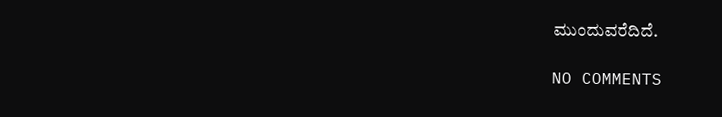ಮುಂದುವರೆದಿದೆ.

NO COMMENTS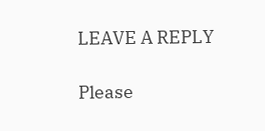LEAVE A REPLY

Please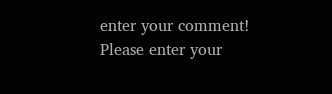enter your comment!
Please enter your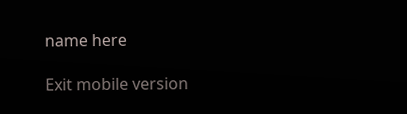name here

Exit mobile version